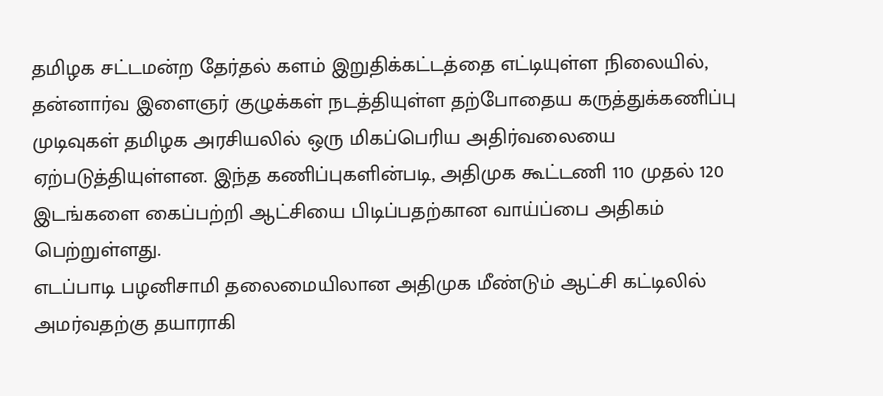தமிழக சட்டமன்ற தேர்தல் களம் இறுதிக்கட்டத்தை எட்டியுள்ள நிலையில், தன்னார்வ இளைஞர் குழுக்கள் நடத்தியுள்ள தற்போதைய கருத்துக்கணிப்பு முடிவுகள் தமிழக அரசியலில் ஒரு மிகப்பெரிய அதிர்வலையை ஏற்படுத்தியுள்ளன. இந்த கணிப்புகளின்படி, அதிமுக கூட்டணி 110 முதல் 120 இடங்களை கைப்பற்றி ஆட்சியை பிடிப்பதற்கான வாய்ப்பை அதிகம் பெற்றுள்ளது.
எடப்பாடி பழனிசாமி தலைமையிலான அதிமுக மீண்டும் ஆட்சி கட்டிலில் அமர்வதற்கு தயாராகி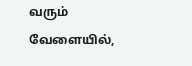வரும் வேளையில்,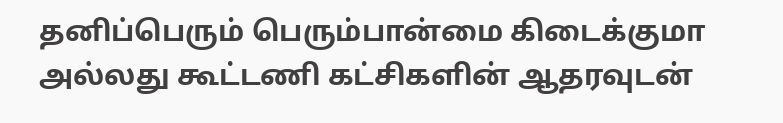தனிப்பெரும் பெரும்பான்மை கிடைக்குமா அல்லது கூட்டணி கட்சிகளின் ஆதரவுடன்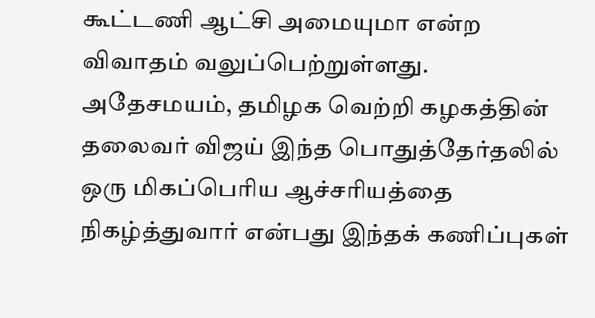கூட்டணி ஆட்சி அமையுமா என்ற விவாதம் வலுப்பெற்றுள்ளது.
அதேசமயம், தமிழக வெற்றி கழகத்தின் தலைவர் விஜய் இந்த பொதுத்தேர்தலில் ஒரு மிகப்பெரிய ஆச்சரியத்தை நிகழ்த்துவார் என்பது இந்தக் கணிப்புகள்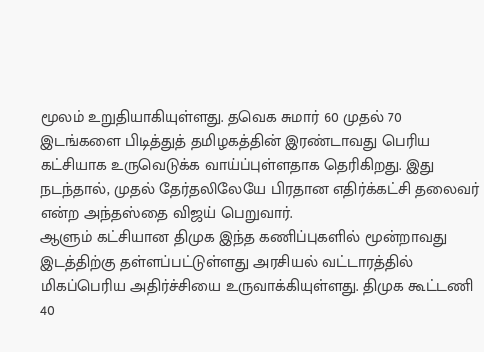மூலம் உறுதியாகியுள்ளது. தவெக சுமார் 60 முதல் 70 இடங்களை பிடித்துத் தமிழகத்தின் இரண்டாவது பெரிய கட்சியாக உருவெடுக்க வாய்ப்புள்ளதாக தெரிகிறது. இது நடந்தால், முதல் தேர்தலிலேயே பிரதான எதிர்க்கட்சி தலைவர் என்ற அந்தஸ்தை விஜய் பெறுவார்.
ஆளும் கட்சியான திமுக இந்த கணிப்புகளில் மூன்றாவது இடத்திற்கு தள்ளப்பட்டுள்ளது அரசியல் வட்டாரத்தில் மிகப்பெரிய அதிர்ச்சியை உருவாக்கியுள்ளது. திமுக கூட்டணி 40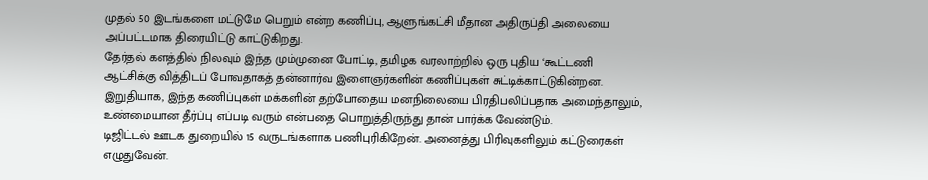முதல் 50 இடங்களை மட்டுமே பெறும் என்ற கணிப்பு, ஆளுங்கட்சி மீதான அதிருப்தி அலையை அப்பட்டமாக திரையிட்டு காட்டுகிறது.
தேர்தல் களத்தில் நிலவும் இந்த மும்முனை போட்டி, தமிழக வரலாற்றில் ஒரு புதிய ‘கூட்டணி ஆட்சிக்கு வித்திடப் போவதாகத் தன்னார்வ இளைஞர்களின் கணிப்புகள் சுட்டிக்காட்டுகின்றன.
இறுதியாக, இந்த கணிப்புகள் மக்களின் தற்போதைய மனநிலையை பிரதிபலிப்பதாக அமைந்தாலும், உண்மையான தீர்ப்பு எப்படி வரும் என்பதை பொறுத்திருந்து தான் பார்க்க வேண்டும்.
டிஜிட்டல் ஊடக துறையில் 15 வருடங்களாக பணிபுரிகிறேன். அனைத்து பிரிவுகளிலும் கட்டுரைகள் எழுதுவேன்.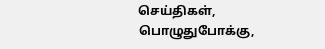செய்திகள், பொழுதுபோக்கு,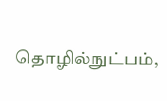தொழில்நுட்பம்,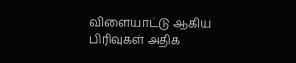விளையாட்டு ஆகிய பிரிவுகள் அதிக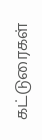கட்டுரைகள்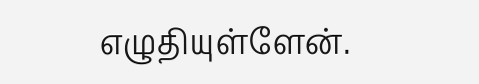எழுதியுள்ளேன்.